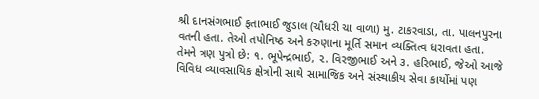શ્રી દાનસંગભાઈ ફતાભાઈ જુડાલ (ચૌધરી ચા વાળા) મુ. ટાકરવાડા, તા. પાલનપુરના વતની હતા. તેઓ તપોનિષ્ઠ અને કરુણાના મૂર્તિ સમાન વ્યક્તિત્વ ધરાવતા હતા. તેમને ત્રણ પુત્રો છે: ૧. ભૂપેન્દ્રભાઈ, ૨. વિરજીભાઈ અને ૩. હરિભાઈ, જેઓ આજે વિવિધ વ્યાવસાયિક ક્ષેત્રોની સાથે સામાજિક અને સંસ્થાકીય સેવા કાર્યોમાં પણ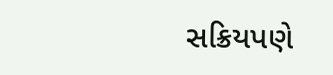સક્રિયપણે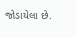જોડાયેલા છે.